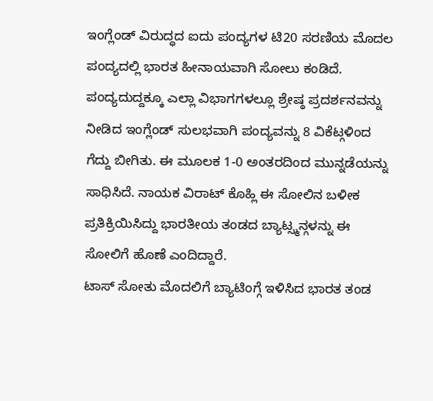ಇಂಗ್ಲೆಂಡ್ ವಿರುದ್ಧದ ಐದು ಪಂದ್ಯಗಳ ಟಿ20 ಸರಣಿಯ ಮೊದಲ ಪಂದ್ಯದಲ್ಲಿ ಭಾರತ ಹೀನಾಯವಾಗಿ ಸೋಲು ಕಂಡಿದೆ. ಪಂದ್ಯದುದ್ದಕ್ಕೂ ಎಲ್ಲಾ ವಿಭಾಗಗಳಲ್ಲೂ ಶ್ರೇಷ್ಠ ಪ್ರದರ್ಶನವನ್ನು ನೀಡಿದ ಇಂಗ್ಲೆಂಡ್ ಸುಲಭವಾಗಿ ಪಂದ್ಯವನ್ನು 8 ವಿಕೆಟ್ಗಳಿಂದ ಗೆದ್ದು ಬೀಗಿತು. ಈ ಮೂಲಕ 1-0 ಅಂತರದಿಂದ ಮುನ್ನಡೆಯನ್ನು ಸಾಧಿಸಿದೆ. ನಾಯಕ ವಿರಾಟ್ ಕೊಹ್ಲಿ ಈ ಸೋಲಿನ ಬಳೀಕ ಪ್ರತಿಕ್ರಿಯಿಸಿದ್ದು ಭಾರತೀಯ ತಂಡದ ಬ್ಯಾಟ್ಸ್ಮನ್ಗಳನ್ನು ಈ ಸೋಲಿಗೆ ಹೊಣೆ ಎಂದಿದ್ದಾರೆ.
ಟಾಸ್ ಸೋತು ಮೊದಲಿಗೆ ಬ್ಯಾಟಿಂಗ್ಗೆ ಇಳಿಸಿದ ಭಾರತ ತಂಡ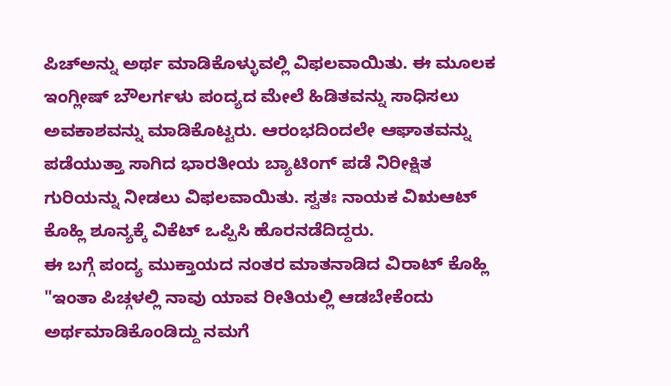ಪಿಚ್ಅನ್ನು ಅರ್ಥ ಮಾಡಿಕೊಳ್ಳುವಲ್ಲಿ ವಿಫಲವಾಯಿತು. ಈ ಮೂಲಕ ಇಂಗ್ಲೀಷ್ ಬೌಲರ್ಗಳು ಪಂದ್ಯದ ಮೇಲೆ ಹಿಡಿತವನ್ನು ಸಾಧಿಸಲು ಅವಕಾಶವನ್ನು ಮಾಡಿಕೊಟ್ಟರು. ಆರಂಭದಿಂದಲೇ ಆಘಾತವನ್ನು ಪಡೆಯುತ್ತಾ ಸಾಗಿದ ಭಾರತೀಯ ಬ್ಯಾಟಿಂಗ್ ಪಡೆ ನಿರೀಕ್ಷಿತ ಗುರಿಯನ್ನು ನೀಡಲು ವಿಫಲವಾಯಿತು. ಸ್ವತಃ ನಾಯಕ ವಿಋಆಟ್ ಕೊಹ್ಲಿ ಶೂನ್ಯಕ್ಕೆ ವಿಕೆಟ್ ಒಪ್ಪಿಸಿ ಹೊರನಡೆದಿದ್ದರು.
ಈ ಬಗ್ಗೆ ಪಂದ್ಯ ಮುಕ್ತಾಯದ ನಂತರ ಮಾತನಾಡಿದ ವಿರಾಟ್ ಕೊಹ್ಲಿ "ಇಂತಾ ಪಿಚ್ಗಳಲ್ಲಿ ನಾವು ಯಾವ ರೀತಿಯಲ್ಲಿ ಆಡಬೇಕೆಂದು ಅರ್ಥಮಾಡಿಕೊಂಡಿದ್ದು ನಮಗೆ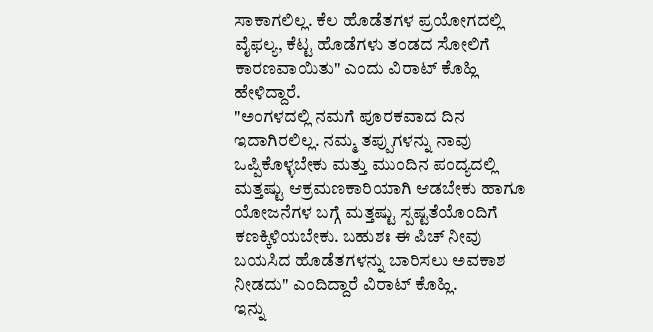ಸಾಕಾಗಲಿಲ್ಲ. ಕೆಲ ಹೊಡೆತಗಳ ಪ್ರಯೋಗದಲ್ಲಿ ವೈಫಲ್ಯ, ಕೆಟ್ಟ ಹೊಡೆಗಳು ತಂಡದ ಸೋಲಿಗೆ ಕಾರಣವಾಯಿತು" ಎಂದು ವಿರಾಟ್ ಕೊಹ್ಲಿ ಹೇಳಿದ್ದಾರೆ.
"ಅಂಗಳದಲ್ಲಿ ನಮಗೆ ಪೂರಕವಾದ ದಿನ ಇದಾಗಿರಲಿಲ್ಲ. ನಮ್ಮ ತಪ್ಪುಗಳನ್ನು ನಾವು ಒಪ್ಪಿಕೊಳ್ಳಬೇಕು ಮತ್ತು ಮುಂದಿನ ಪಂದ್ಯದಲ್ಲಿ ಮತ್ತಷ್ಟು ಆಕ್ರಮಣಕಾರಿಯಾಗಿ ಆಡಬೇಕು ಹಾಗೂ ಯೋಜನೆಗಳ ಬಗ್ಗೆ ಮತ್ತಷ್ಟು ಸ್ಪಷ್ಟತೆಯೊಂದಿಗೆ ಕಣಕ್ಕಿಳಿಯಬೇಕು. ಬಹುಶಃ ಈ ಪಿಚ್ ನೀವು ಬಯಸಿದ ಹೊಡೆತಗಳನ್ನು ಬಾರಿಸಲು ಅವಕಾಶ ನೀಡದು" ಎಂದಿದ್ದಾರೆ ವಿರಾಟ್ ಕೊಹ್ಲಿ.
ಇನ್ನು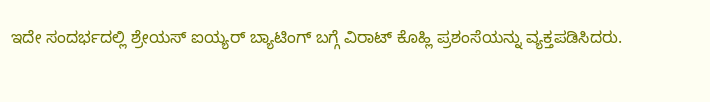ಇದೇ ಸಂದರ್ಭದಲ್ಲಿ ಶ್ರೇಯಸ್ ಐಯ್ಯರ್ ಬ್ಯಾಟಿಂಗ್ ಬಗ್ಗೆ ವಿರಾಟ್ ಕೊಹ್ಲಿ ಪ್ರಶಂಸೆಯನ್ನು ವ್ಯಕ್ತಪಡಿಸಿದರು.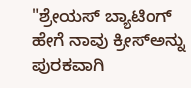"ಶ್ರೇಯಸ್ ಬ್ಯಾಟಿಂಗ್ ಹೇಗೆ ನಾವು ಕ್ರೀಸ್ಅನ್ನು ಪುರಕವಾಗಿ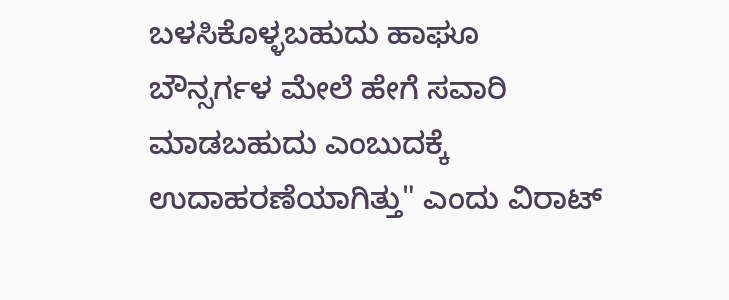ಬಳಸಿಕೊಳ್ಳಬಹುದು ಹಾಘೂ ಬೌನ್ಸರ್ಗಳ ಮೇಲೆ ಹೇಗೆ ಸವಾರಿ ಮಾಡಬಹುದು ಎಂಬುದಕ್ಕೆ ಉದಾಹರಣೆಯಾಗಿತ್ತು" ಎಂದು ವಿರಾಟ್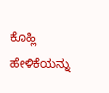ಕೊಹ್ಲಿ ಹೇಳಿಕೆಯನ್ನು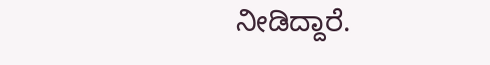ನೀಡಿದ್ದಾರೆ.